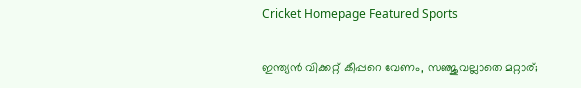Cricket Homepage Featured Sports

ഇന്ത്യന്‍ വിക്കറ്റ് കീപ്പറെ വേണം, സഞ്ജുവല്ലാതെ മറ്റാര്;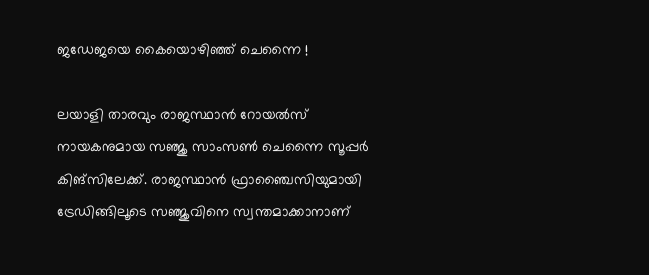ജഡേജയെ കൈയൊഴിഞ്ഞ് ചെന്നൈ !

ലയാളി താരവും രാജസ്ഥാന്‍ റോയല്‍സ് നായകനുമായ സഞ്ജു സാംസണ്‍ ചെന്നൈ സൂപ്പര്‍ കിങ്‌സിലേക്ക്. രാജസ്ഥാന്‍ ഫ്രാഞ്ചൈസിയുമായി ട്രേഡിങ്ങിലൂടെ സഞ്ജുവിനെ സ്വന്തമാക്കാനാണ്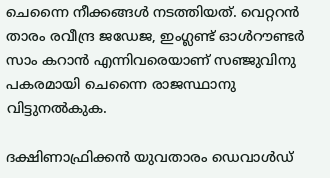ചെന്നൈ നീക്കങ്ങള്‍ നടത്തിയത്. വെറ്ററന്‍ താരം രവീന്ദ്ര ജഡേജ, ഇംഗ്ലണ്ട് ഓള്‍റൗണ്ടര്‍ സാം കറാന്‍ എന്നിവരെയാണ് സഞ്ജുവിനു പകരമായി ചെന്നൈ രാജസ്ഥാനു വിട്ടുനല്‍കുക.

ദക്ഷിണാഫ്രിക്കന്‍ യുവതാരം ഡെവാള്‍ഡ്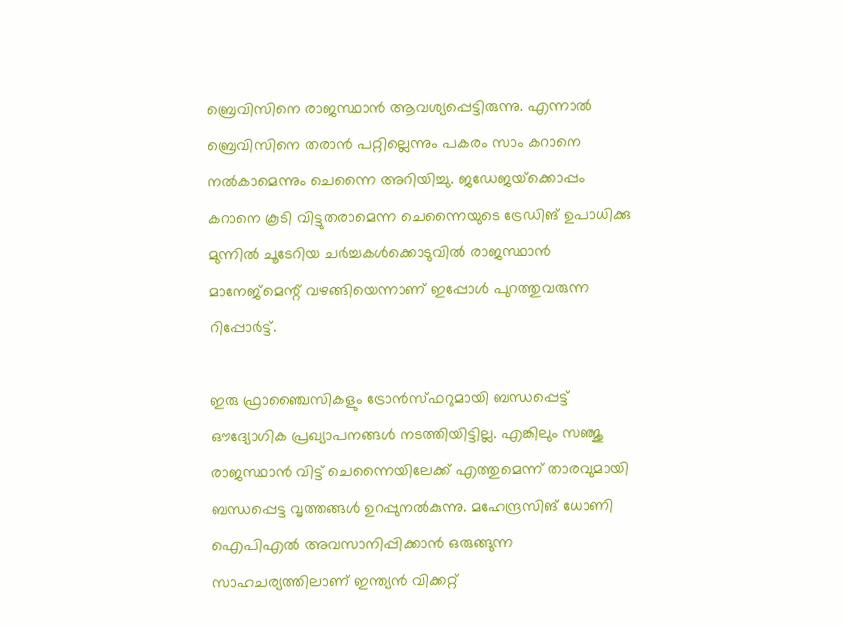ബ്രെവിസിനെ രാജസ്ഥാന്‍ ആവശ്യപ്പെട്ടിരുന്നു. എന്നാല്‍ ബ്രെവിസിനെ തരാന്‍ പറ്റില്ലെന്നും പകരം സാം കറാനെ നല്‍കാമെന്നും ചെന്നൈ അറിയിച്ചു. ജഡേജയ്‌ക്കൊപ്പം കറാനെ കൂടി വിട്ടുതരാമെന്ന ചെന്നൈയുടെ ട്രേഡിങ് ഉപാധിക്കു മുന്നില്‍ ചൂടേറിയ ചര്‍ച്ചകള്‍ക്കൊടുവില്‍ രാജസ്ഥാന്‍ മാനേജ്‌മെന്റ് വഴങ്ങിയെന്നാണ് ഇപ്പോള്‍ പുറത്തുവരുന്ന റിപ്പോര്‍ട്ട്.

ഇരു ഫ്രാഞ്ചൈസികളും ട്രോന്‍സ്ഫറുമായി ബന്ധപ്പെട്ട് ഔദ്യോഗിക പ്രഖ്യാപനങ്ങള്‍ നടത്തിയിട്ടില്ല. എങ്കിലും സഞ്ജു രാജസ്ഥാന്‍ വിട്ട് ചെന്നൈയിലേക്ക് എത്തുമെന്ന് താരവുമായി ബന്ധപ്പെട്ട വൃത്തങ്ങള്‍ ഉറപ്പുനല്‍കുന്നു. മഹേന്ദ്രസിങ് ധോണി ഐപിഎല്‍ അവസാനിപ്പിക്കാന്‍ ഒരുങ്ങുന്ന സാഹചര്യത്തിലാണ് ഇന്ത്യന്‍ വിക്കറ്റ്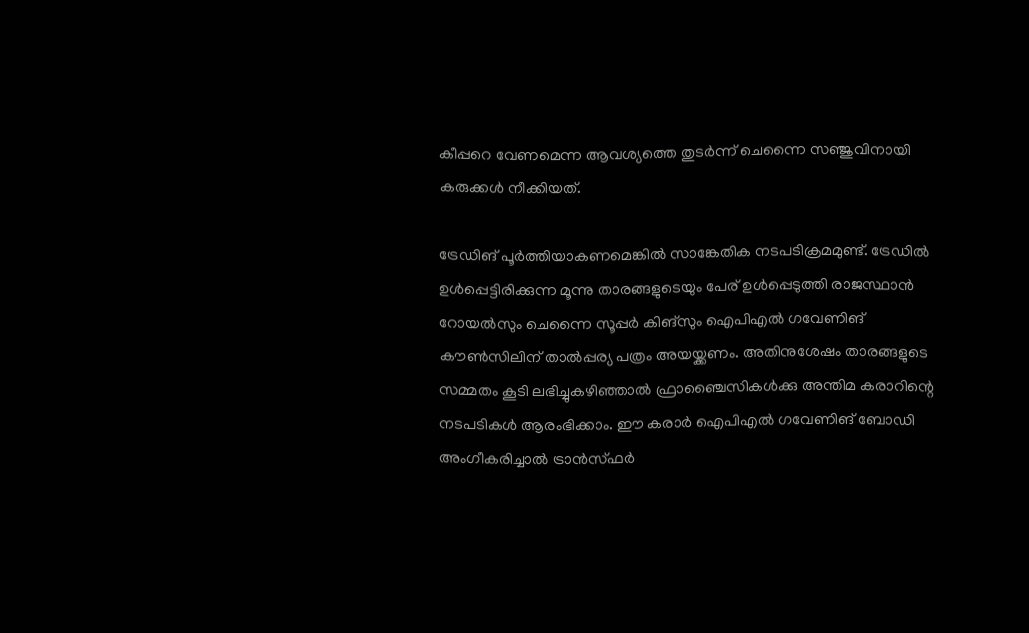കീപ്പറെ വേണമെന്ന ആവശ്യത്തെ തുടര്‍ന്ന് ചെന്നൈ സഞ്ജുവിനായി കരുക്കള്‍ നീക്കിയത്.

ട്രേഡിങ് പൂര്‍ത്തിയാകണമെങ്കില്‍ സാങ്കേതിക നടപടിക്രമമുണ്ട്. ട്രേഡില്‍ ഉള്‍പ്പെട്ടിരിക്കുന്ന മൂന്നു താരങ്ങളുടെയും പേര് ഉള്‍പ്പെടുത്തി രാജസ്ഥാന്‍ റോയല്‍സും ചെന്നൈ സൂപ്പര്‍ കിങ്‌സും ഐപിഎല്‍ ഗവേണിങ് കൗണ്‍സിലിന് താല്‍പ്പര്യ പത്രം അയയ്ക്കണം. അതിനുശേഷം താരങ്ങളുടെ സമ്മതം കൂടി ലഭിച്ചുകഴിഞ്ഞാല്‍ ഫ്രാഞ്ചൈസികള്‍ക്കു അന്തിമ കരാറിന്റെ നടപടികള്‍ ആരംഭിക്കാം. ഈ കരാര്‍ ഐപിഎല്‍ ഗവേണിങ് ബോഡി അംഗീകരിച്ചാല്‍ ട്രാന്‍സ്ഫര്‍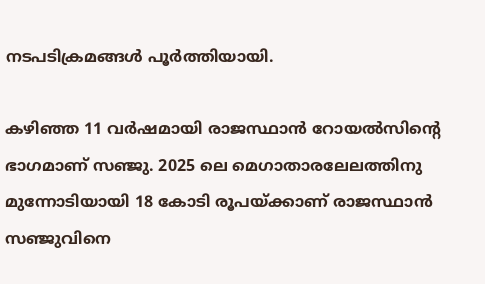നടപടിക്രമങ്ങള്‍ പൂര്‍ത്തിയായി.

കഴിഞ്ഞ 11 വര്‍ഷമായി രാജസ്ഥാന്‍ റോയല്‍സിന്റെ ഭാഗമാണ് സഞ്ജു. 2025 ലെ മെഗാതാരലേലത്തിനു മുന്നോടിയായി 18 കോടി രൂപയ്ക്കാണ് രാജസ്ഥാന്‍ സഞ്ജുവിനെ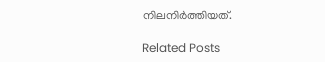നിലനിര്‍ത്തിയത്.

Related Posts